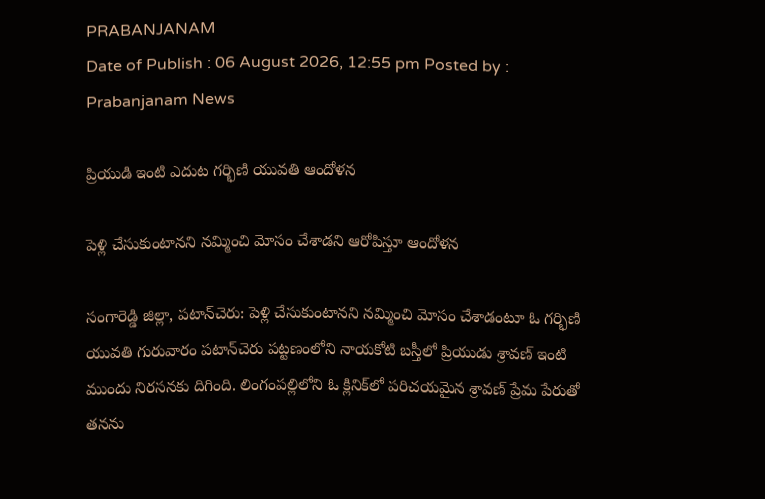PRABANJANAM
Date of Publish : 06 August 2026, 12:55 pm Posted by : Prabanjanam News

ప్రియుడి ఇంటి ఎదుట గర్భిణి యువతి ఆందోళన

పెళ్లి చేసుకుంటానని నమ్మించి మోసం చేశాడని ఆరోపిస్తూ ఆందోళన

సంగారెడ్డి జిల్లా, పటాన్‌చెరు: పెళ్లి చేసుకుంటానని నమ్మించి మోసం చేశాడంటూ ఓ గర్భిణి యువతి గురువారం పటాన్‌చెరు పట్టణంలోని నాయకోటి బస్తీలో ప్రియుడు శ్రావణ్ ఇంటి ముందు నిరసనకు దిగింది. లింగంపల్లిలోని ఓ క్లినిక్‌లో పరిచయమైన శ్రావణ్ ప్రేమ పేరుతో తనను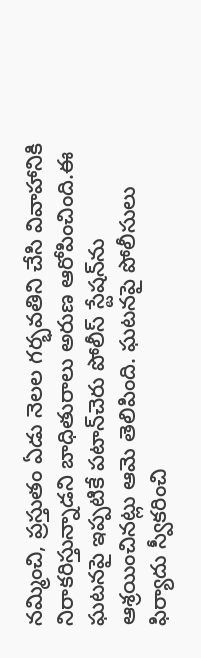నమ్మించి, ప్రస్తుతం ఏడు నెలల గర్భవతిని చేసి వివాహానికి నిరాకరిస్తున్నాడని బాధితురాలు అరుణ ఆరోపించింది.ఈ ఘటనపై ఇప్పటికే పటాన్‌చెరు పోలీస్‌ స్టేషన్‌ను ఆశ్రయించినట్లు ఆమె తెలిపింది. ఘటనపై పోలీసులు ఫిర్యాదు స్వీకరించి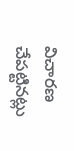విచారణ చేపట్టినట్లు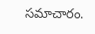సమాచారం.